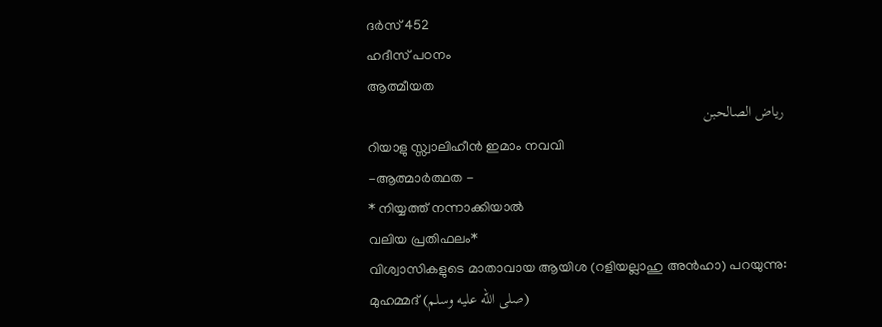ദർസ് 452
ഹദീസ് പഠനം
ആത്മീയത
رياض الصالحبن
റിയാളു സ്സ്വാലിഹീൻ ഇമാം നവവി
-ആത്മാർത്ഥത -
* നിയ്യത്ത് നന്നാക്കിയാൽ
വലിയ പ്രതിഫലം*
വിശ്വാസികളുടെ മാതാവായ ആയിശ (റളിയല്ലാഹു അൻഹാ) പറയുന്നു:
മുഹമ്മദ് (صلى الله عليه وسلم)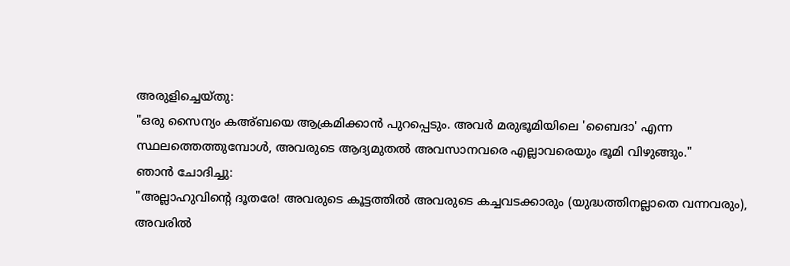അരുളിച്ചെയ്തു:
"ഒരു സൈന്യം കഅ്ബയെ ആക്രമിക്കാൻ പുറപ്പെടും. അവർ മരുഭൂമിയിലെ 'ബൈദാ' എന്ന സ്ഥലത്തെത്തുമ്പോൾ, അവരുടെ ആദ്യമുതൽ അവസാനവരെ എല്ലാവരെയും ഭൂമി വിഴുങ്ങും."
ഞാൻ ചോദിച്ചു:
"അല്ലാഹുവിന്റെ ദൂതരേ! അവരുടെ കൂട്ടത്തിൽ അവരുടെ കച്ചവടക്കാരും (യുദ്ധത്തിനല്ലാതെ വന്നവരും), അവരിൽ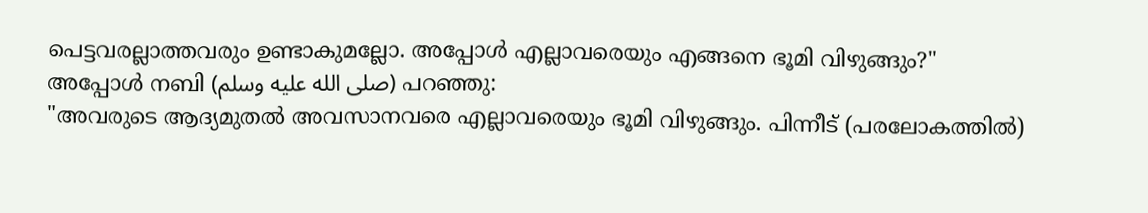പെട്ടവരല്ലാത്തവരും ഉണ്ടാകുമല്ലോ. അപ്പോൾ എല്ലാവരെയും എങ്ങനെ ഭൂമി വിഴുങ്ങും?"
അപ്പോൾ നബി (صلى الله عليه وسلم) പറഞ്ഞു:
"അവരുടെ ആദ്യമുതൽ അവസാനവരെ എല്ലാവരെയും ഭൂമി വിഴുങ്ങും. പിന്നീട് (പരലോകത്തിൽ)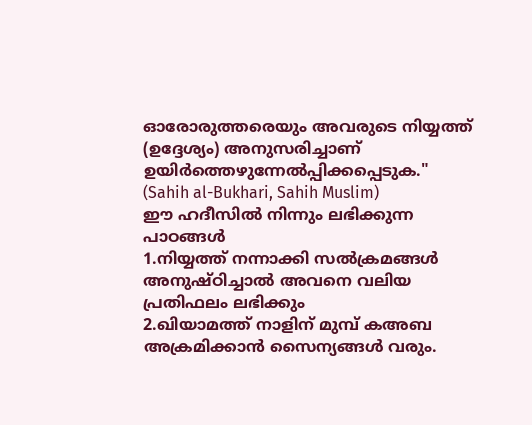ഓരോരുത്തരെയും അവരുടെ നിയ്യത്ത് (ഉദ്ദേശ്യം) അനുസരിച്ചാണ് ഉയിർത്തെഴുന്നേൽപ്പിക്കപ്പെടുക."
(Sahih al-Bukhari, Sahih Muslim)
ഈ ഹദീസിൽ നിന്നും ലഭിക്കുന്ന പാഠങ്ങൾ
1.നിയ്യത്ത് നന്നാക്കി സൽക്രമങ്ങൾ അനുഷ്ഠിച്ചാൽ അവനെ വലിയ പ്രതിഫലം ലഭിക്കും
2.ഖിയാമത്ത് നാളിന് മുമ്പ് കഅബ അക്രമിക്കാൻ സൈന്യങ്ങൾ വരും.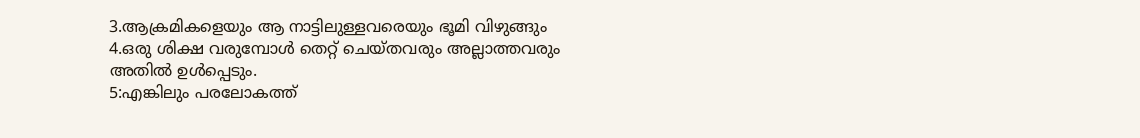3.ആക്രമികളെയും ആ നാട്ടിലുള്ളവരെയും ഭൂമി വിഴുങ്ങും
4.ഒരു ശിക്ഷ വരുമ്പോൾ തെറ്റ് ചെയ്തവരും അല്ലാത്തവരും അതിൽ ഉൾപ്പെടും.
5:എങ്കിലും പരലോകത്ത്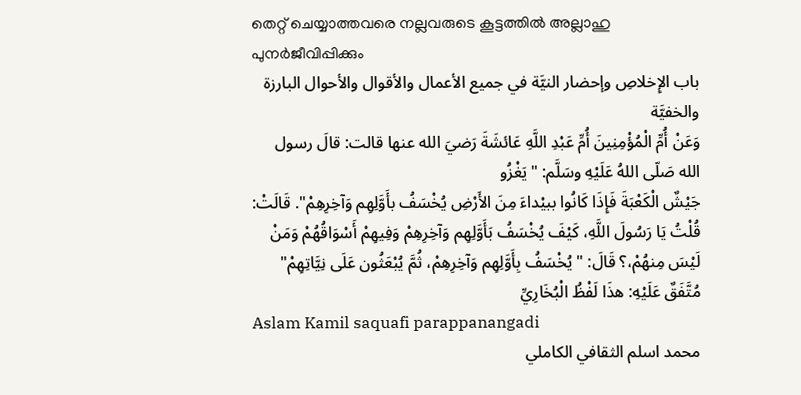തെറ്റ് ചെയ്യാത്തവരെ നല്ലവരുടെ കൂട്ടത്തിൽ അല്ലാഹു പുനർജീവിപ്പിക്കും
باب الإِخلاصِ وإحضار النيَّة في جميع الأعمال والأقوال والأحوال البارزة والخفيَّة
وَعَنْ أُمِّ الْمُؤْمِنِينَ أُمِّ عَبْدِ اللَّهِ عَائشَةَ رَضيَ الله عنها قالت: قالَ رسول الله صَلّى اللهُ عَلَيْهِ وسَلَّم: "يَغْزُو
جَيْشٌ الْكَعْبَةَ فَإِذَا كَانُوا ببيْداءَ مِنَ الأَرْضِ يُخْسَفُ بأَوَّلِهِم وَآخِرِهِمْ". قَالَتْ: قُلْتُ يَا رَسُولَ اللَّهِ، كَيْفَ يُخْسَفُ بَأَوَّلِهِم وَآخِرِهِمْ وَفِيهِمْ أَسْوَاقُهُمْ وَمَنْ لَيْسَ مِنهُمْ،؟ قَالَ: " يُخْسَفُ بِأَوَّلِهِم وَآخِرِهِمْ، ثُمَّ يُبْعَثُون عَلَى نِيَّاتِهِمْ" مُتَّفَقٌ عَلَيْهِ: هذَا لَفْظُ الْبُخَارِيِّ
Aslam Kamil saquafi parappanangadi
محمد اسلم الثقافي الكاملي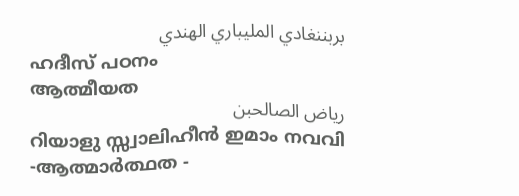بربننغادي المليباري الهندي
ഹദീസ് പഠനം
ആത്മീയത
رياض الصالحبن
റിയാളു സ്സ്വാലിഹീൻ ഇമാം നവവി
-ആത്മാർത്ഥത -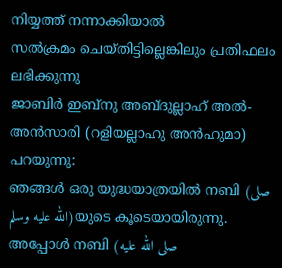നിയ്യത്ത് നന്നാക്കിയാൽ
സൽക്രമം ചെയ്തിട്ടില്ലെങ്കിലും പ്രതിഫലം ലഭിക്കുന്നു
ജാബിർ ഇബ്നു അബ്ദുല്ലാഹ് അൽ-അൻസാരി (റളിയല്ലാഹു അൻഹുമാ) പറയുന്നു:
ഞങ്ങൾ ഒരു യുദ്ധയാത്രയിൽ നബി (صلى الله عليه وسلم)യുടെ കൂടെയായിരുന്നു. അപ്പോൾ നബി (صلى الله عليه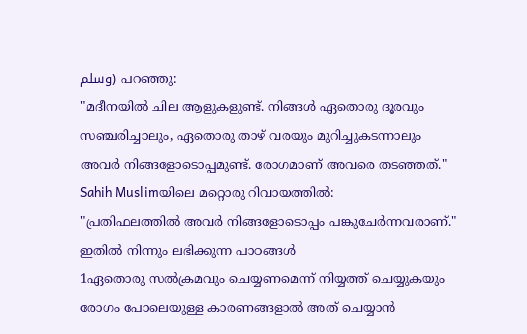وسلم) പറഞ്ഞു:
"മദീനയിൽ ചില ആളുകളുണ്ട്. നിങ്ങൾ ഏതൊരു ദൂരവും സഞ്ചരിച്ചാലും, ഏതൊരു താഴ് വരയും മുറിച്ചുകടന്നാലും അവർ നിങ്ങളോടൊപ്പമുണ്ട്. രോഗമാണ് അവരെ തടഞ്ഞത്."
Sahih Muslimയിലെ മറ്റൊരു റിവായത്തിൽ:
"പ്രതിഫലത്തിൽ അവർ നിങ്ങളോടൊപ്പം പങ്കുചേർന്നവരാണ്."
ഇതിൽ നിന്നും ലഭിക്കുന്ന പാഠങ്ങൾ
1ഏതൊരു സൽക്രമവും ചെയ്യണമെന്ന് നിയ്യത്ത് ചെയ്യുകയും രോഗം പോലെയുള്ള കാരണങ്ങളാൽ അത് ചെയ്യാൻ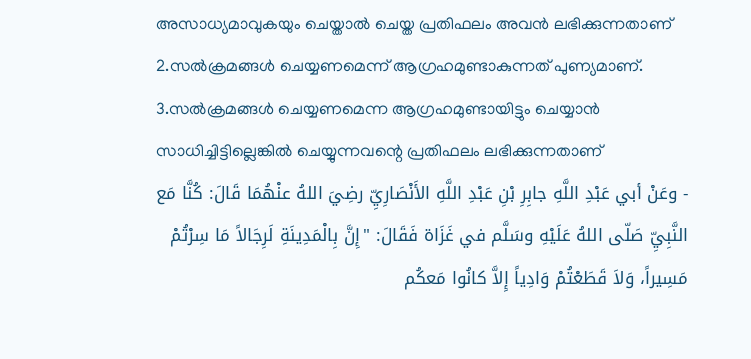അസാധ്യമാവുകയും ചെയ്താൽ ചെയ്ത പ്രതിഫലം അവൻ ലഭിക്കുന്നതാണ്
2.സൽക്രമങ്ങൾ ചെയ്യണമെന്ന് ആഗ്രഹമുണ്ടാകുന്നത് പുണ്യമാണ്.
3.സൽക്രമങ്ങൾ ചെയ്യണമെന്ന ആഗ്രഹമുണ്ടായിട്ടും ചെയ്യാൻ സാധിച്ചിട്ടില്ലെങ്കിൽ ചെയ്യുന്നവന്റെ പ്രതിഫലം ലഭിക്കുന്നതാണ്
- وعَنْ أبي عَبْدِ اللَّهِ جابِرِ بْنِ عَبْدِ اللَّهِ الأَنْصَارِيِّ رضِيَ اللهُ عنْهُمَا قَالَ: كُنَّا مَع النَّبِيِّ صَلّى اللهُ عَلَيْهِ وسَلَّم في غَزَاة فَقَالَ: "إِنَّ بِالْمَدِينَةِ لَرِجَالاً مَا سِرْتُمْ مَسِيراً، وَلاَ قَطَعْتُمْ وَادِياً إِلاَّ كانُوا مَعكُم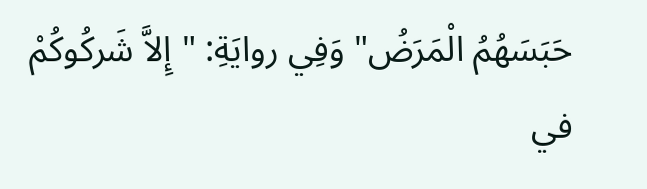حَبَسَهُمُ الْمَرَضُ" وَفِي روايَةِ: "إِلاَّ شَركُوكُمْ في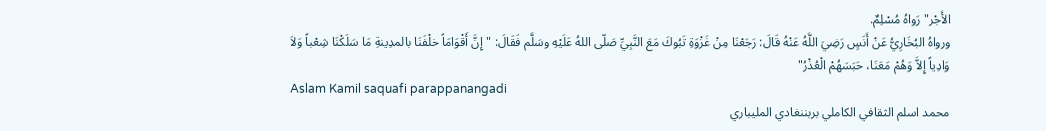الأَجْر" رَواهُ مُسْلِمٌ.
ورواهُ البُخَارِيُّ عَنْ أَنَسٍ رَضِيَ اللَّهُ عَنْهُ قَالَ: رَجَعْنَا مِنْ غَزْوَةِ تَبُوكَ مَعَ النَّبِيِّ صَلّى اللهُ عَلَيْهِ وسَلَّم فَقَالَ: "إِنَّ أَقْوَامَاً خلْفَنَا بالمدِينةِ مَا سَلَكْنَا شِعْباً وَلاَ وَادِياً إِلاَّ وَهُمْ مَعَنَا، حَبَسَهُمْ الْعُذْرُ"
Aslam Kamil saquafi parappanangadi
محمد اسلم الثقافي الكاملي بربننغادي المليباري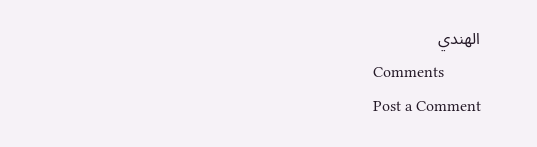الهندي
Comments
Post a Comment